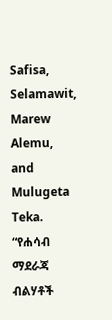Safisa, Selamawit, Marew Alemu, and Mulugeta Teka. “የሐሳብ ማደራጃ ብልሃቶች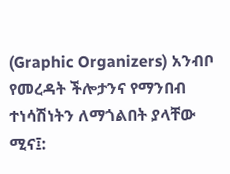(Graphic Organizers) አንብቦ የመረዳት ችሎታንና የማንበብ ተነሳሽነትን ለማጎልበት ያላቸው ሚና፤: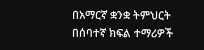በአማርኛ ቋንቋ ትምህርት በሰባተኛ ክፍል ተማሪዎች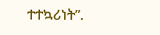ተተኳሪነት”.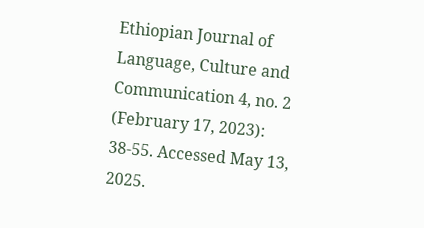Ethiopian Journal of Language, Culture and Communication 4, no. 2 (February 17, 2023): 38-55. Accessed May 13, 2025.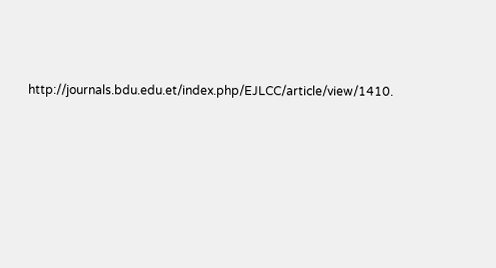http://journals.bdu.edu.et/index.php/EJLCC/article/view/1410.